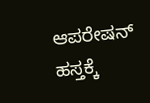ಆಪರೇಷನ್‌ ಹಸ್ತಕ್ಕೆ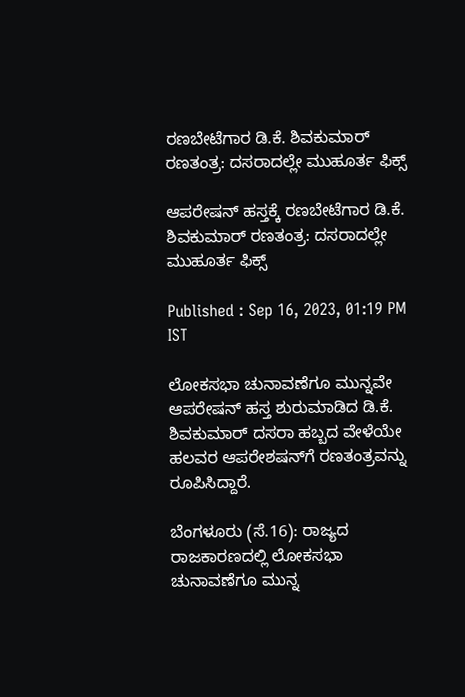ರಣಬೇಟೆಗಾರ ಡಿ.ಕೆ. ಶಿವಕುಮಾರ್‌ ರಣತಂತ್ರ: ದಸರಾದಲ್ಲೇ ಮುಹೂರ್ತ ಫಿಕ್ಸ್‌

ಆಪರೇಷನ್‌ ಹಸ್ತಕ್ಕೆ ರಣಬೇಟೆಗಾರ ಡಿ.ಕೆ. ಶಿವಕುಮಾರ್‌ ರಣತಂತ್ರ: ದಸರಾದಲ್ಲೇ ಮುಹೂರ್ತ ಫಿಕ್ಸ್‌

Published : Sep 16, 2023, 01:19 PM IST

ಲೋಕಸಭಾ ಚುನಾವಣೆಗೂ ಮುನ್ನವೇ ಆಪರೇಷನ್‌ ಹಸ್ತ ಶುರುಮಾಡಿದ ಡಿ.ಕೆ. ಶಿವಕುಮಾರ್‌ ದಸರಾ ಹಬ್ಬದ ವೇಳೆಯೇ ಹಲವರ ಆಪರೇಶಷನ್‌ಗೆ ರಣತಂತ್ರವನ್ನು ರೂಪಿಸಿದ್ದಾರೆ.

ಬೆಂಗಳೂರು (ಸೆ.16): ರಾಜ್ಯದ ರಾಜಕಾರಣದಲ್ಲಿ ಲೋಕಸಭಾ ಚುನಾವಣೆಗೂ ಮುನ್ನ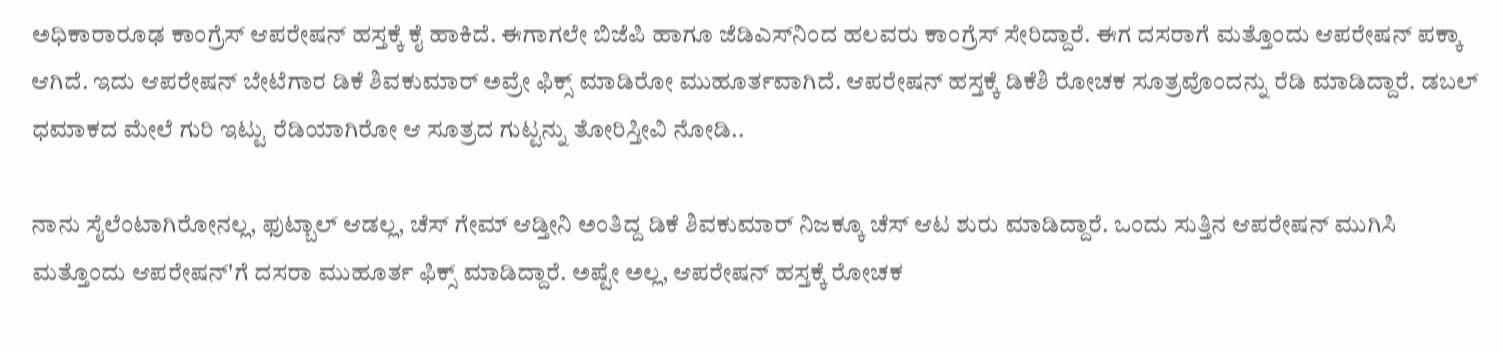ಅಧಿಕಾರಾರೂಢ ಕಾಂಗ್ರೆಸ್‌ ಆಪರೇಷನ್‌ ಹಸ್ತಕ್ಕೆ ಕೈ ಹಾಕಿದೆ. ಈಗಾಗಲೇ ಬಿಜೆಪಿ ಹಾಗೂ ಜೆಡಿಎಸ್‌ನಿಂದ ಹಲವರು ಕಾಂಗ್ರೆಸ್‌ ಸೇರಿದ್ದಾರೆ. ಈಗ ದಸರಾಗೆ ಮತ್ತೊಂದು ಆಪರೇಷನ್ ಪಕ್ಕಾ ಆಗಿದೆ. ಇದು ಆಪರೇಷನ್ ಬೇಟೆಗಾರ ಡಿಕೆ ಶಿವಕುಮಾರ್ ಅವ್ರೇ ಫಿಕ್ಸ್ ಮಾಡಿರೋ ಮುಹೂರ್ತವಾಗಿದೆ. ಆಪರೇಷನ್ ಹಸ್ತಕ್ಕೆ ಡಿಕೆಶಿ ರೋಚಕ ಸೂತ್ರವೊಂದನ್ನು ರೆಡಿ ಮಾಡಿದ್ದಾರೆ. ಡಬಲ್ ಧಮಾಕದ ಮೇಲೆ ಗುರಿ ಇಟ್ಟು ರೆಡಿಯಾಗಿರೋ ಆ ಸೂತ್ರದ ಗುಟ್ಟನ್ನು ತೋರಿಸ್ತೀವಿ ನೋಡಿ..

ನಾನು ಸೈಲೆಂಟಾಗಿರೋನಲ್ಲ, ಫುಟ್ಬಾಲ್ ಆಡಲ್ಲ, ಚೆಸ್ ಗೇಮ್ ಆಡ್ತೀನಿ ಅಂತಿದ್ದ ಡಿಕೆ ಶಿವಕುಮಾರ್ ನಿಜಕ್ಕೂ ಚೆಸ್ ಆಟ ಶುರು ಮಾಡಿದ್ದಾರೆ. ಒಂದು ಸುತ್ತಿನ ಆಪರೇಷನ್ ಮುಗಿಸಿ ಮತ್ತೊಂದು ಆಪರೇಷನ್'ಗೆ ದಸರಾ ಮುಹೂರ್ತ ಫಿಕ್ಸ್ ಮಾಡಿದ್ದಾರೆ. ಅಷ್ಟೇ ಅಲ್ಲ, ಆಪರೇಷನ್ ಹಸ್ತಕ್ಕೆ ರೋಚಕ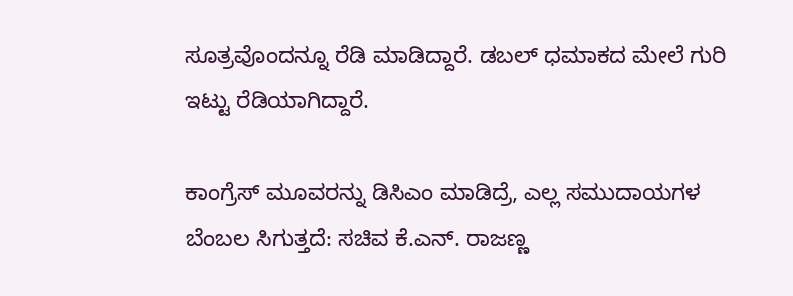ಸೂತ್ರವೊಂದನ್ನೂ ರೆಡಿ ಮಾಡಿದ್ದಾರೆ. ಡಬಲ್ ಧಮಾಕದ ಮೇಲೆ ಗುರಿ ಇಟ್ಟು ರೆಡಿಯಾಗಿದ್ದಾರೆ.

ಕಾಂಗ್ರೆಸ್‌ ಮೂವರನ್ನು ಡಿಸಿಎಂ ಮಾಡಿದ್ರೆ, ಎಲ್ಲ ಸಮುದಾಯಗಳ ಬೆಂಬಲ ಸಿಗುತ್ತದೆ: ಸಚಿವ ಕೆ.ಎನ್. ರಾಜಣ್ಣ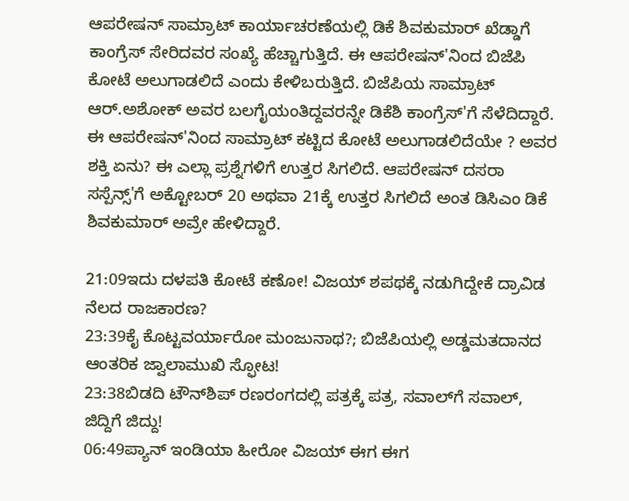ಆಪರೇಷನ್ ಸಾಮ್ರಾಟ್ ಕಾರ್ಯಾಚರಣೆಯಲ್ಲಿ ಡಿಕೆ ಶಿವಕುಮಾರ್ ಖೆಡ್ಡಾಗೆ ಕಾಂಗ್ರೆಸ್ ಸೇರಿದವರ ಸಂಖ್ಯೆ ಹೆಚ್ಚಾಗುತ್ತಿದೆ. ಈ ಆಪರೇಷನ್'ನಿಂದ ಬಿಜೆಪಿ ಕೋಟೆ ಅಲುಗಾಡಲಿದೆ ಎಂದು ಕೇಳಿಬರುತ್ತಿದೆ. ಬಿಜೆಪಿಯ ಸಾಮ್ರಾಟ್‌ ಆರ್.ಅಶೋಕ್ ಅವರ ಬಲಗೈಯಂತಿದ್ದವರನ್ನೇ ಡಿಕೆಶಿ ಕಾಂಗ್ರೆಸ್'ಗೆ ಸೆಳೆದಿದ್ದಾರೆ. ಈ ಆಪರೇಷನ್'ನಿಂದ ಸಾಮ್ರಾಟ್ ಕಟ್ಟಿದ ಕೋಟೆ ಅಲುಗಾಡಲಿದೆಯೇ ? ಅವರ ಶಕ್ತಿ ಏನು? ಈ ಎಲ್ಲಾ ಪ್ರಶ್ನೆಗಳಿಗೆ ಉತ್ತರ ಸಿಗಲಿದೆ. ಆಪರೇಷನ್ ದಸರಾ ಸಸ್ಪೆನ್ಸ್'ಗೆ ಅಕ್ಟೋಬರ್ 20 ಅಥವಾ 21ಕ್ಕೆ ಉತ್ತರ ಸಿಗಲಿದೆ ಅಂತ ಡಿಸಿಎಂ ಡಿಕೆ ಶಿವಕುಮಾರ್ ಅವ್ರೇ ಹೇಳಿದ್ದಾರೆ.

21:09ಇದು ದಳಪತಿ ಕೋಟೆ ಕಣೋ! ವಿಜಯ್ ಶಪಥಕ್ಕೆ ನಡುಗಿದ್ದೇಕೆ ದ್ರಾವಿಡ ನೆಲದ ರಾಜಕಾರಣ?
23:39ಕೈ ಕೊಟ್ಟವರ್ಯಾರೋ ಮಂಜುನಾಥ?; ಬಿಜೆಪಿಯಲ್ಲಿ ಅಡ್ಡಮತದಾನದ ಆಂತರಿಕ ಜ್ವಾಲಾಮುಖಿ ಸ್ಫೋಟ!
23:38ಬಿಡದಿ ಟೌನ್‌ಶಿಪ್ ರಣರಂಗದಲ್ಲಿ ಪತ್ರಕ್ಕೆ ಪತ್ರ, ಸವಾಲ್‌ಗೆ ಸವಾಲ್, ಜಿದ್ದಿಗೆ ಜಿದ್ದು!
06:49ಪ್ಯಾನ್ ಇಂಡಿಯಾ ಹೀರೋ ವಿಜಯ್ ಈಗ ಈಗ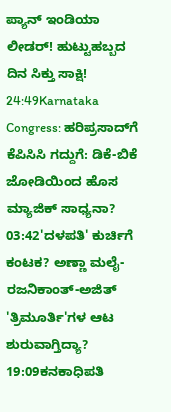ಪ್ಯಾನ್ ಇಂಡಿಯಾ ಲೀಡರ್! ಹುಟ್ಟುಹಬ್ಬದ ದಿನ ಸಿಕ್ತು ಸಾಕ್ಷಿ!
24:49Karnataka Congress: ಹರಿಪ್ರಸಾದ್‌ಗೆ ಕೆಪಿಸಿಸಿ ಗದ್ದುಗೆ: ಡಿಕೆ-ಬಿಕೆ ಜೋಡಿಯಿಂದ ಹೊಸ ಮ್ಯಾಜಿಕ್ ಸಾಧ್ಯನಾ?
03:42'ದಳಪತಿ' ಕುರ್ಚಿಗೆ ಕಂಟಕ? ಅಣ್ಣಾ ಮಲೈ-ರಜನಿಕಾಂತ್-ಅಜಿತ್ 'ತ್ರಿಮೂರ್ತಿ'ಗಳ ಆಟ ಶುರುವಾಗ್ತಿದ್ಯಾ?
19:09ಕನಕಾಧಿಪತಿ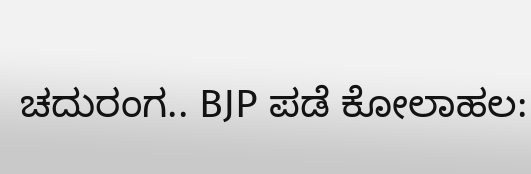ಚದುರಂಗ.. BJP ಪಡೆ ಕೋಲಾಹಲ: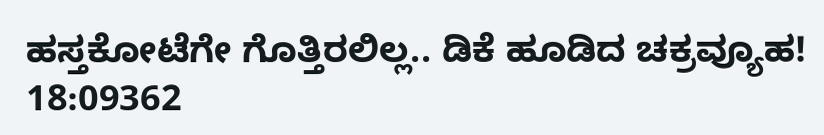ಹಸ್ತಕೋಟೆಗೇ ಗೊತ್ತಿರಲಿಲ್ಲ.. ಡಿಕೆ ಹೂಡಿದ ಚಕ್ರವ್ಯೂಹ!
18:09362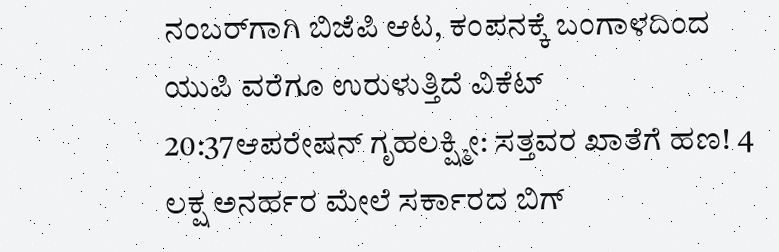ನಂಬರ್‌ಗಾಗಿ ಬಿಜೆಪಿ ಆಟ, ಕಂಪನಕ್ಕೆ ಬಂಗಾಳದಿಂದ ಯುಪಿ ವರೆಗೂ ಉರುಳುತ್ತಿದೆ ವಿಕೆಟ್
20:37ಆಪರೇಷನ್ ಗೃಹಲಕ್ಷ್ಮೀ: ಸತ್ತವರ ಖಾತೆಗೆ ಹಣ! 4 ಲಕ್ಷ ಅನರ್ಹರ ಮೇಲೆ ಸರ್ಕಾರದ ಬಿಗ್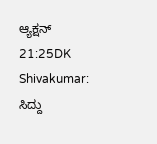ಆ್ಯಕ್ಷನ್
21:25DK Shivakumar: ಸಿದ್ದು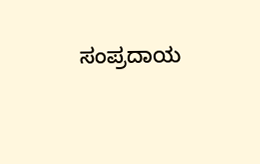ಸಂಪ್ರದಾಯ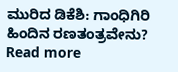ಮುರಿದ ಡಿಕೆಶಿ: ಗಾಂಧಿಗಿರಿ ಹಿಂದಿನ ರಣತಂತ್ರವೇನು?
Read more